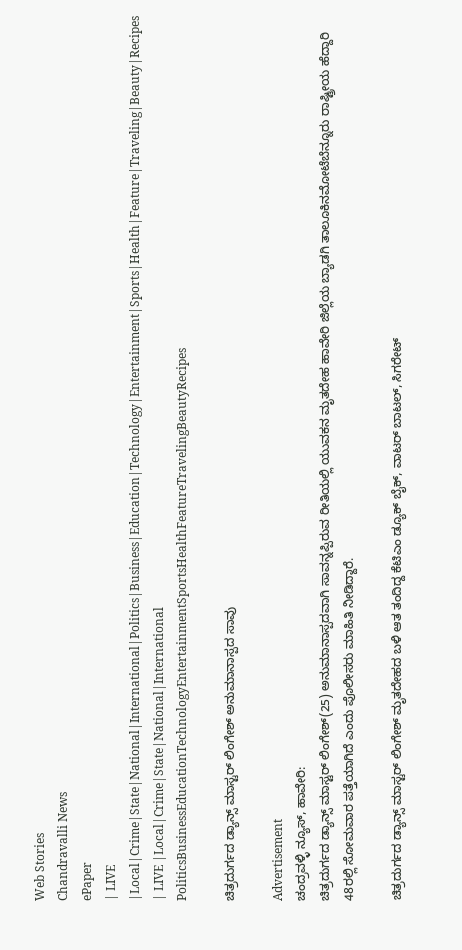Web Stories
Chandravalli News
ePaper
| LIVE |Local|Crime|State|National|International|Politics|Business|Education|Technology|Entertainment|Sports|Health|Feature|Traveling|Beauty|Recipes
| LIVE |Local|Crime|State|National|International
PoliticsBusinessEducationTechnologyEntertainmentSportsHealthFeatureTravelingBeautyRecipes

ಚಿತ್ರದುರ್ಗದ ಡ್ಯಾನ್ಸ್ ಮಾಸ್ಟರ್ ಲಿಂಗೇಶ್ ಅನುಮಾನಾಸ್ಪದ ಸಾವು

Advertisement
ಚಂದ್ರವಳ್ಳಿ ನ್ಯೂಸ್, ಹಾವೇರಿ:
ಚಿತ್ರದುರ್ಗದ ಡ್ಯಾನ್ಸ್ ಮಾಸ್ಟರ್ ಲಿಂಗೇಶ್(25) ಅನುಮಾನಾಸ್ಪದವಾಗಿ ಸಾವನ್ನಪ್ಪಿರುವ ರೀತಿಯಲ್ಲಿ ಯುವಕನ ಮೃತದೇಹ ಹಾವೇರಿ ಜಿಲ್ಲೆಯ ಬ್ಯಾಡಗಿ ತಾಲೂಕಿನ‌ಮೋಟೆಬೆನ್ನೂರು ರಾಷ್ಟ್ರೀಯ ಹೆದ್ದಾರಿ
48ರಲ್ಲಿ ಸೋಮವಾರ ಪತ್ತೆಯಾಗಿದೆ ಎಂದು ಪೊಲೀಸರು ಮಾಹಿತಿ ನೀಡಿದ್ದಾರೆ.

ಚಿತ್ರದುರ್ಗದ ಡ್ಯಾನ್ಸ್ ಮಾಸ್ಟರ್ ಲಿಂಗೇಶ್ ಮೃತದೇಹದ ಬಳಿ ಆತ ತಂದಿದ್ದ ಕೆಟಿಎಂ ಡ್ಯೂಕ್ ಬೈಕ್, ವಾಟರ್ ಬಾಟಲ್, ಸಿಗರೇಟ್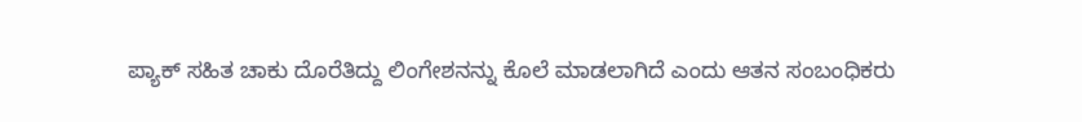ಪ್ಯಾಕ್ ಸಹಿತ ಚಾಕು ದೊರೆತಿದ್ದು ಲಿಂಗೇಶನನ್ನು ಕೊಲೆ ಮಾಡಲಾಗಿದೆ ಎಂದು ಆತನ ಸಂಬಂಧಿಕರು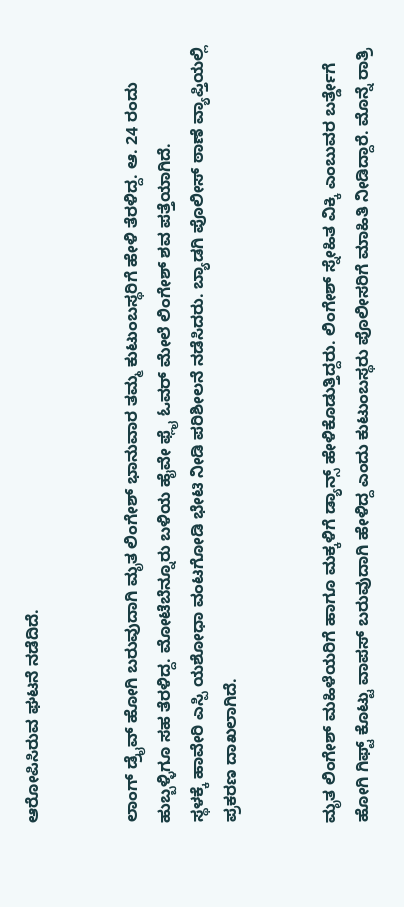ಆರೋಪಿಸಿರುವ ಘಟನೆ ನಡೆದಿದೆ.


ಲಾಂಗ್ ಡ್ರೈವ್ ಹೋಗಿ ಬರುವುದಾಗಿ ಮೃತ ಲಿಂಗೇಶ್ ಭಾನುವಾರ ತಮ್ಮ ಕುಟುಂಬಸ್ಥರಿಗೆ ಹೇಳಿ ತೆರಳಿದ್ದ. ಆ. 24 ರಂದು ಹುಬ್ಬಳ್ಳಿಗೂ ಸಹ ತೆರಳಿದ್ದ. ಮೋಟೆಬೆನ್ನೂರು ಬಳಿಯ ಹೈವೇ ಫ್ಲೈ ಓವರ್ ಮೇಲೆ ಲಿಂಗೇಶ್ ಶವ ಪತ್ತೆಯಾಗಿದೆ.
ಸ್ಥಳಕ್ಕೆ ಹಾವೇರಿ ಎಸ್ಪಿ ಯಶೋಧಾ ವಂಟಗೋಡಿ ಭೇಟಿ ನೀಡಿ ಪರಿಶೀಲನೆ ನಡೆಸಿದರು. ಬ್ಯಾಡಗಿ ಪೊಲೀಸ್ ಠಾಣೆ ವ್ಯಾಪ್ತಿಯಲ್ಲಿ ಪ್ರಕರಣ ದಾಖಲಾಗಿದೆ.


ಮೃತ ಲಿಂಗೇಶ್ ಮಹಿಳೆಯರಿಗೆ ಹಾಗೂ ಮಕ್ಕಳಿಗೆ ಡ್ಯಾನ್ಸ್ ಹೇಳಿಕೊಡುತ್ತಿದ್ದರು. ಲಿಂಗೇಶ್ ಸ್ನೇಹಿತ ವಿಕ್ಕಿ ಎಂಬುವರ ಬರ್ತ್ಡೇಗೆ ಹೋಗಿ ಗಿಫ್ಟ್ ಕೊಟ್ಟು ವಾಪಸ್ ಬರುವುದಾಗಿ ಹೇಳಿದ್ದ ಎಂದು ಕುಟುಂಬಸ್ಥರು ಪೊಲೀಸರಿಗೆ ಮಾಹಿತಿ ನೀಡಿದ್ದಾರೆ. ಮೊನ್ನೆ ರಾತ್ರಿ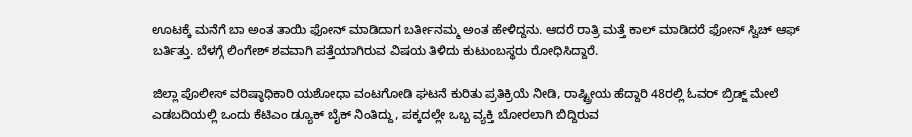ಊಟಕ್ಕೆ ಮನೆಗೆ ಬಾ ಅಂತ ತಾಯಿ ಫೋನ್ ಮಾಡಿದಾಗ ಬರ್ತೀನಮ್ಮ ಅಂತ ಹೇಳಿದ್ದನು. ಆದರೆ ರಾತ್ರಿ ಮತ್ತೆ ಕಾಲ್ ಮಾಡಿದರೆ ಫೋನ್ ಸ್ವಿಚ್ ಆಫ್ ಬರ್ತಿತ್ತು. ಬೆಳಗ್ಗೆ ಲಿಂಗೇಶ್ ಶವವಾಗಿ ಪತ್ತೆಯಾಗಿರುವ ವಿಷಯ ತಿಳಿದು ಕುಟುಂಬಸ್ಥರು ರೋಧಿಸಿದ್ದಾರೆ.

ಜಿಲ್ಲಾ ಪೊಲೀಸ್ ವರಿಷ್ಠಾಧಿಕಾರಿ ಯಶೋಧಾ ವಂಟಗೋಡಿ ಘಟನೆ ಕುರಿತು ಪ್ರತಿಕ್ರಿಯೆ ನೀಡಿ, ರಾಷ್ಟ್ರೀಯ ಹೆದ್ದಾರಿ 48ರಲ್ಲಿ ಓವರ್ ಬ್ರಿಡ್ಜ್ ಮೇಲೆ ಎಡಬದಿಯಲ್ಲಿ ಒಂದು ಕೆಟಿಎಂ ಡ್ಯೂಕ್ ಬೈಕ್ ನಿಂತಿದ್ದು, ಪಕ್ಕದಲ್ಲೇ ಒಬ್ಬ ವ್ಯಕ್ತಿ ಬೋರಲಾಗಿ ಬಿದ್ದಿರುವ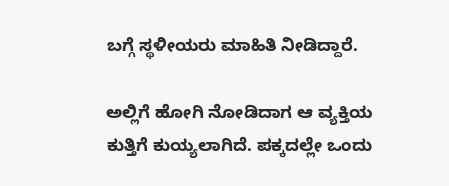ಬಗ್ಗೆ ಸ್ಥಳೀಯರು ಮಾಹಿತಿ ನೀಡಿದ್ದಾರೆ.

ಅಲ್ಲಿಗೆ ಹೋಗಿ ನೋಡಿದಾಗ ಆ ವ್ಯಕ್ತಿಯ ಕುತ್ತಿಗೆ ಕುಯ್ಯಲಾಗಿದೆ. ಪಕ್ಕದಲ್ಲೇ ಒಂದು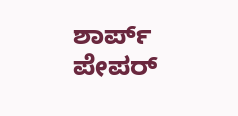ಶಾರ್ಪ್ ಪೇಪರ್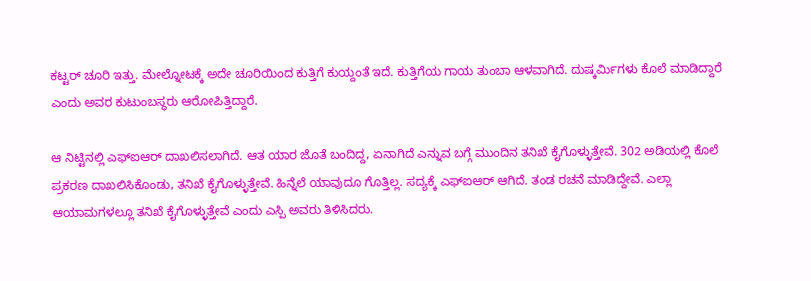ಕಟ್ಟರ್ ಚೂರಿ ಇತ್ತು. ಮೇಲ್ನೋಟಕ್ಕೆ ಅದೇ ಚೂರಿಯಿಂದ ಕುತ್ತಿಗೆ ಕುಯ್ದಂತೆ ಇದೆ. ಕುತ್ತಿಗೆಯ ಗಾಯ ತುಂಬಾ ಆಳವಾಗಿದೆ. ದುಷ್ಕರ್ಮಿಗಳು ಕೊಲೆ ಮಾಡಿದ್ದಾರೆ ಎಂದು ಅವರ ಕುಟುಂಬಸ್ಥರು ಆರೋಪಿತ್ತಿದ್ದಾರೆ.

ಆ ನಿಟ್ಟಿನಲ್ಲಿ ಎಫ್ಐಆರ್ ದಾಖಲಿಸಲಾಗಿದೆ. ಆತ ಯಾರ ಜೊತೆ ಬಂದಿದ್ದ, ಏನಾಗಿದೆ ಎನ್ನುವ ಬಗ್ಗೆ ಮುಂದಿನ ತನಿಖೆ ಕೈಗೊಳ್ಳುತ್ತೇವೆ. 302 ಅಡಿಯಲ್ಲಿ ಕೊಲೆ ಪ್ರಕರಣ ದಾಖಲಿಸಿಕೊಂಡು, ತನಿಖೆ ಕೈಗೊಳ್ಳುತ್ತೇವೆ. ಹಿನ್ನೆಲೆ ಯಾವುದೂ ಗೊತ್ತಿಲ್ಲ. ಸದ್ಯಕ್ಕೆ ಎಫ್ಐಆರ್ ಆಗಿದೆ. ತಂಡ ರಚನೆ ಮಾಡಿದ್ದೇವೆ. ಎಲ್ಲಾ ಆಯಾಮಗಳಲ್ಲೂ ತನಿಖೆ ಕೈಗೊಳ್ಳುತ್ತೇವೆ ಎಂದು ಎಸ್ಪಿ ಅವರು ತಿಳಿಸಿದರು.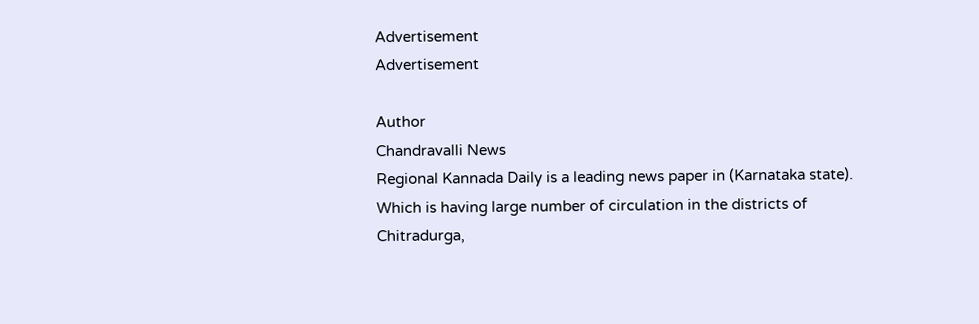Advertisement
Advertisement

Author
Chandravalli News
Regional Kannada Daily is a leading news paper in (Karnataka state). Which is having large number of circulation in the districts of Chitradurga,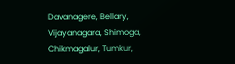Davanagere, Bellary, Vijayanagara, Shimoga, Chikmagalur, Tumkur,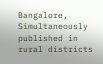Bangalore, Simultaneously published in rural districts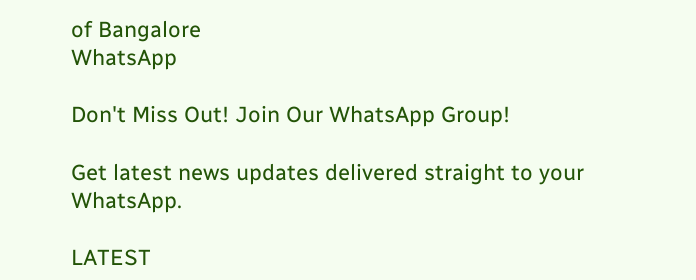of Bangalore
WhatsApp

Don't Miss Out! Join Our WhatsApp Group!

Get latest news updates delivered straight to your WhatsApp.

LATEST